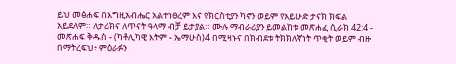ይህ መፅሐፍ በእግዚአብሔር አልተነፀረም እና የክርስቲያን ካኖን ወይም የአይሁድ ታናክ ክፍል አይደለም። ለታሪክና ለጥናት ዓላማ ብቻ ይታያል። ሙሉ ማብራሪያን ይመልከቱ መጽሐፈ ሲራክ 42:4 - መጽሐፍ ቅዱስ - (ካቶሊካዊ እትም - ኤማሁስ)4 በሚዛኑና በክብደቱ ትክክለኛነት ጥቂት ወይም ብዙ በማትረፍህ፥ ምዕራፉን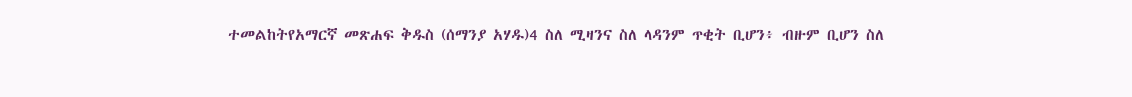ተመልከትየአማርኛ መጽሐፍ ቅዱስ (ሰማንያ አሃዱ)4 ስለ ሚዛንና ስለ ላዳንም ጥቂት ቢሆን፥ ብዙም ቢሆን ስለ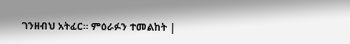ገንዘብህ አትፈር። ምዕራፉን ተመልከት |